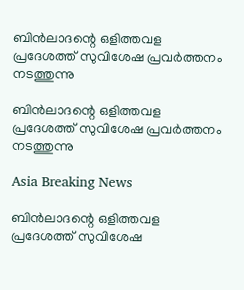ബിന്‍ലാദന്റെ ഒളിത്തവള പ്രദേശത്ത് സുവിശേഷ പ്രവര്‍ത്തനം നടത്തുന്നു

ബിന്‍ലാദന്റെ ഒളിത്തവള പ്രദേശത്ത് സുവിശേഷ പ്രവര്‍ത്തനം നടത്തുന്നു

Asia Breaking News

ബിന്‍ലാദന്റെ ഒളിത്തവള പ്രദേശത്ത് സുവിശേഷ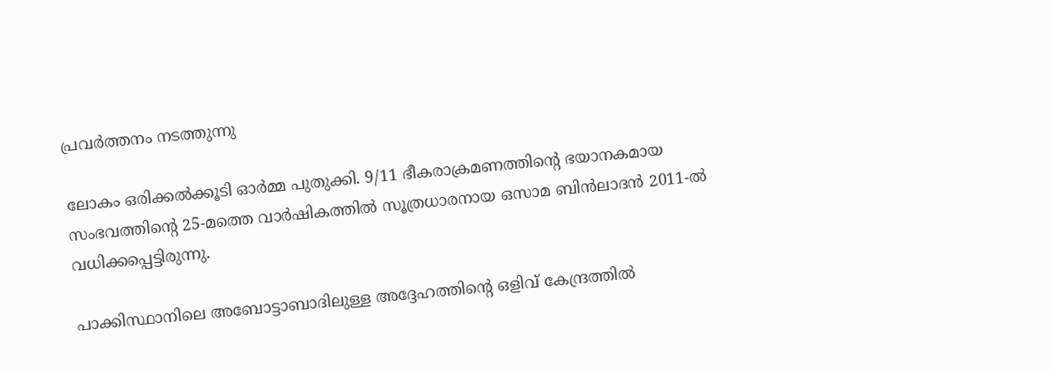പ്രവര്‍ത്തനം നടത്തുന്നു

ലോകം ഒരിക്കല്‍ക്കൂടി ഓര്‍മ്മ പുതുക്കി. 9/11 ഭീകരാക്രമണത്തിന്റെ ഭയാനകമായ സംഭവത്തിന്റെ 25-മത്തെ വാര്‍ഷികത്തില്‍ സൂത്രധാരനായ ഒസാമ ബിന്‍ലാദന്‍ 2011-ല്‍ വധിക്കപ്പെട്ടിരുന്നു.

പാക്കിസ്ഥാനിലെ അബോട്ടാബാദിലുള്ള അദ്ദേഹത്തിന്റെ ഒളിവ് കേന്ദ്രത്തില്‍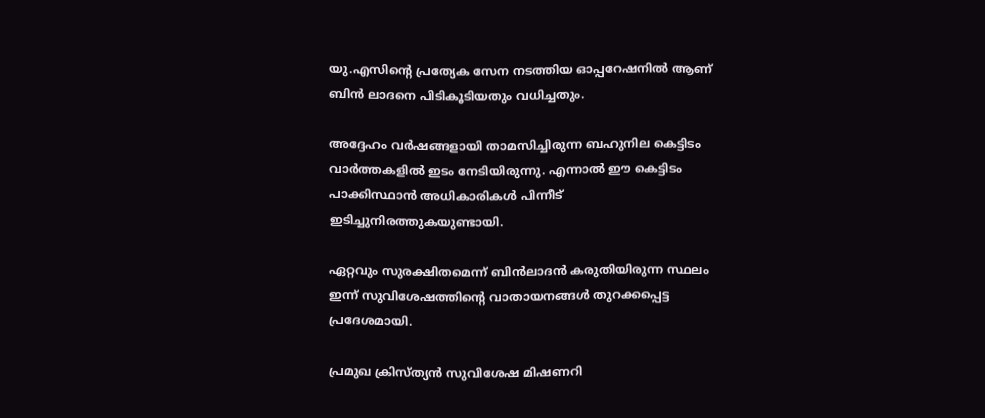യു.എസിന്റെ പ്രത്യേക സേന നടത്തിയ ഓപ്പറേഷനില്‍ ആണ് ബിന്‍ ലാദനെ പിടികൂടിയതും വധിച്ചതും.

അദ്ദേഹം വര്‍ഷങ്ങളായി താമസിച്ചിരുന്ന ബഹുനില കെട്ടിടം വാര്‍ത്തകളില്‍ ഇടം നേടിയിരുന്നു. എന്നാല്‍ ഈ കെട്ടിടം പാക്കിസ്ഥാന്‍ അധികാരികള്‍ പിന്നീട് ഇടിച്ചുനിരത്തുകയുണ്ടായി.

ഏറ്റവും സുരക്ഷിതമെന്ന് ബിന്‍ലാദന്‍ കരുതിയിരുന്ന സ്ഥലം ഇന്ന് സുവിശേഷത്തിന്റെ വാതായനങ്ങള്‍ തുറക്കപ്പെട്ട പ്രദേശമായി.

പ്രമുഖ ക്രിസ്ത്യന്‍ സുവിശേഷ മിഷണറി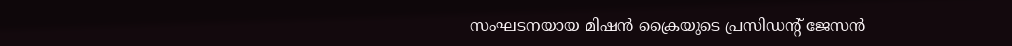സംഘടനയായ മിഷന്‍ ക്രൈയുടെ പ്രസിഡന്റ് ജേസന്‍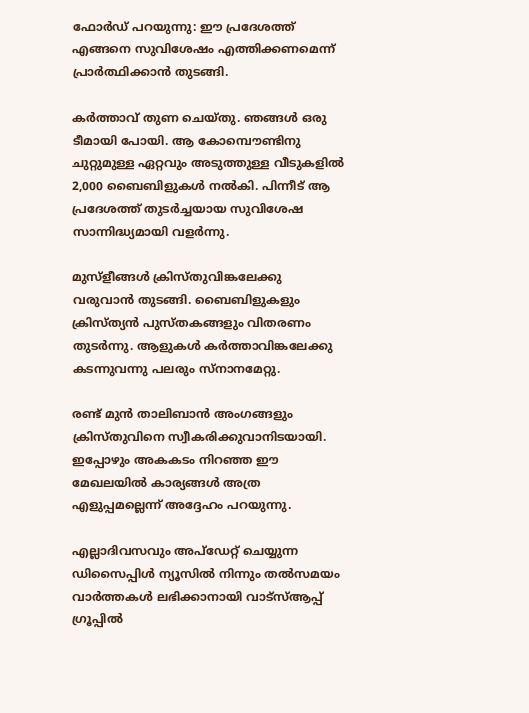ഫോര്‍ഡ് പറയുന്നു: ഈ പ്രദേശത്ത് എങ്ങനെ സുവിശേഷം എത്തിക്കണമെന്ന് പ്രാര്‍ത്ഥിക്കാന്‍ തുടങ്ങി.

കര്‍ത്താവ് തുണ ചെയ്തു. ഞങ്ങള്‍ ഒരു ടീമായി പോയി. ആ കോമ്പൌണ്ടിനു ചുറ്റുമുള്ള ഏറ്റവും അടുത്തുള്ള വീടുകളില്‍ 2,000 ബൈബിളുകള്‍ നല്‍കി. പിന്നീട് ആ പ്രദേശത്ത് തുടര്‍ച്ചയായ സുവിശേഷ സാന്നിദ്ധ്യമായി വളര്‍ന്നു.

മുസ്ളീങ്ങള്‍ ക്രിസ്തുവിങ്കലേക്കു വരുവാന്‍ തുടങ്ങി. ബൈബിളുകളും ക്രിസ്ത്യന്‍ പുസ്തകങ്ങളും വിതരണം തുടര്‍ന്നു. ആളുകള്‍ കര്‍ത്താവിങ്കലേക്കു കടന്നുവന്നു പലരും സ്നാനമേറ്റു.

രണ്ട് മുന്‍ താലിബാന്‍ അംഗങ്ങളും ക്രിസ്തുവിനെ സ്വീകരിക്കുവാനിടയായി. ഇപ്പോഴും അകകടം നിറഞ്ഞ ഈ മേഖലയില്‍ കാര്യങ്ങള്‍ അത്ര എളുപ്പമല്ലെന്ന് അദ്ദേഹം പറയുന്നു.

എല്ലാദിവസവും അപ്ഡേറ്റ് ചെയ്യുന്ന ഡിസൈപ്പിൾ ന്യൂസിൽ നിന്നും തൽസമയം വാർത്തകൾ ലഭിക്കാനായി വാട്സ്ആപ്പ് ഗ്രൂപ്പിൽ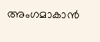അംഗമാകാൻ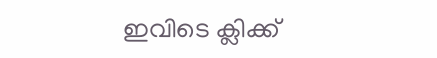ഇവിടെ ക്ലിക്ക്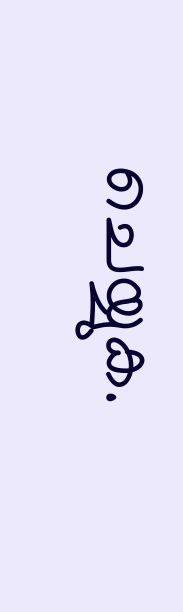ചെയ്യുക.